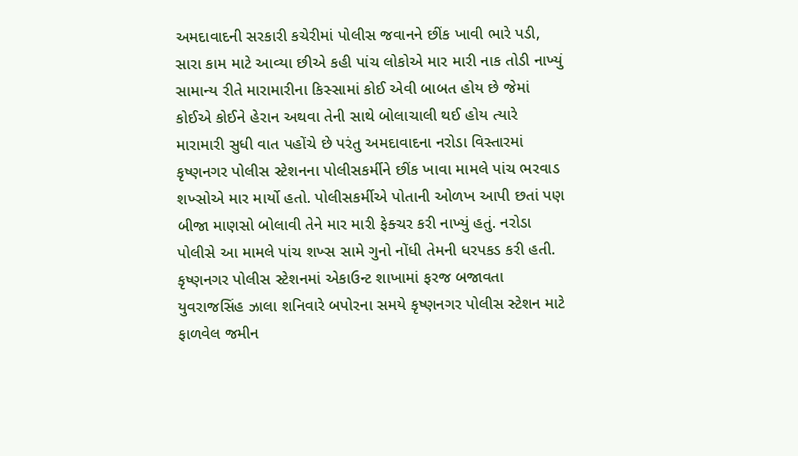અમદાવાદની સરકારી કચેરીમાં પોલીસ જવાનને છીંક ખાવી ભારે પડી, સારા કામ માટે આવ્યા છીએ કહી પાંચ લોકોએ માર મારી નાક તોડી નાખ્યું
સામાન્ય રીતે મારામારીના કિસ્સામાં કોઈ એવી બાબત હોય છે જેમાં કોઈએ કોઈને હેરાન અથવા તેની સાથે બોલાચાલી થઈ હોય ત્યારે મારામારી સુધી વાત પહોંચે છે પરંતુ અમદાવાદના નરોડા વિસ્તારમાં કૃષ્ણનગર પોલીસ સ્ટેશનના પોલીસકર્મીને છીંક ખાવા મામલે પાંચ ભરવાડ શખ્સોએ માર માર્યો હતો. પોલીસકર્મીએ પોતાની ઓળખ આપી છતાં પણ બીજા માણસો બોલાવી તેને માર મારી ફેક્ચર કરી નાખ્યું હતું. નરોડા પોલીસે આ મામલે પાંચ શખ્સ સામે ગુનો નોંધી તેમની ધરપકડ કરી હતી.
કૃષ્ણનગર પોલીસ સ્ટેશનમાં એકાઉન્ટ શાખામાં ફરજ બજાવતા યુવરાજસિંહ ઝાલા શનિવારે બપોરના સમયે કૃષ્ણનગર પોલીસ સ્ટેશન માટે ફાળવેલ જમીન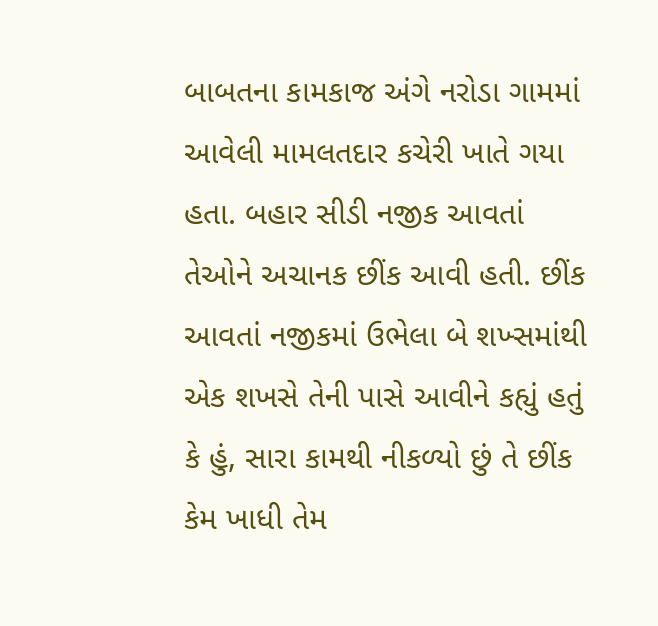બાબતના કામકાજ અંગે નરોડા ગામમાં આવેલી મામલતદાર કચેરી ખાતે ગયા હતા. બહાર સીડી નજીક આવતાં તેઓને અચાનક છીંક આવી હતી. છીંક આવતાં નજીકમાં ઉભેલા બે શખ્સમાંથી એક શખસે તેની પાસે આવીને કહ્યું હતું કે હું, સારા કામથી નીકળ્યો છું તે છીંક કેમ ખાધી તેમ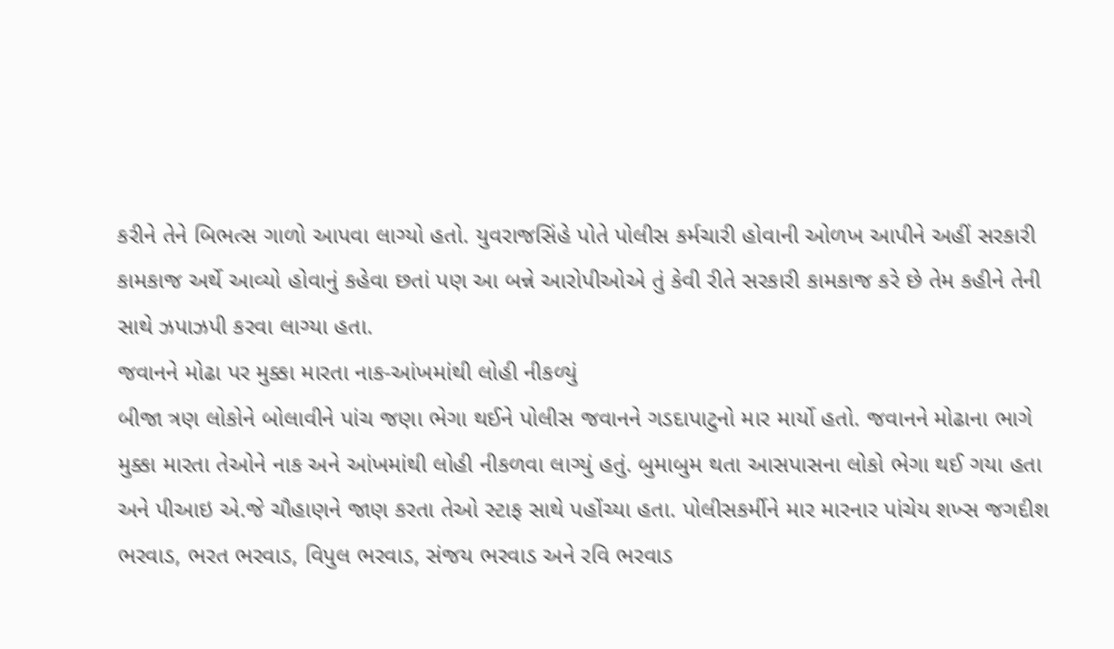કરીને તેને બિભત્સ ગાળો આપવા લાગ્યો હતો. યુવરાજસિંહે પોતે પોલીસ કર્મચારી હોવાની ઓળખ આપીને અહીં સરકારી કામકાજ અર્થે આવ્યો હોવાનું કહેવા છતાં પણ આ બન્ને આરોપીઓએ તું કેવી રીતે સરકારી કામકાજ કરે છે તેમ કહીને તેની સાથે ઝપાઝપી કરવા લાગ્યા હતા.
જવાનને મોઢા પર મુક્કા મારતા નાક-આંખમાંથી લોહી નીકળ્યું
બીજા ત્રણ લોકોને બોલાવીને પાંચ જણા ભેગા થઈને પોલીસ જવાનને ગડદાપાટુનો માર માર્યો હતો. જવાનને મોઢાના ભાગે મુક્કા મારતા તેઓને નાક અને આંખમાંથી લોહી નીકળવા લાગ્યું હતું. બુમાબુમ થતા આસપાસના લોકો ભેગા થઈ ગયા હતા અને પીઆઇ એ.જે ચૌહાણને જાણ કરતા તેઓ સ્ટાફ સાથે પહોંચ્યા હતા. પોલીસકર્મીને માર મારનાર પાંચેય શખ્સ જગદીશ ભરવાડ, ભરત ભરવાડ, વિપુલ ભરવાડ, સંજય ભરવાડ અને રવિ ભરવાડ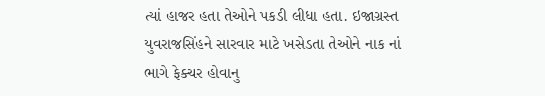ત્યાં હાજર હતા તેઓને પકડી લીધા હતા. ઇજાગ્રસ્ત યુવરાજસિંહને સારવાર માટે ખસેડતા તેઓને નાક નાં ભાગે ફેક્ચર હોવાનુ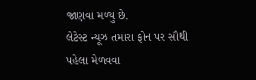જાણવા મળ્યુ છે.
લેટેસ્ટ ન્યૂઝ તમારા ફોન પર સૌથી પહેલા મેળવવા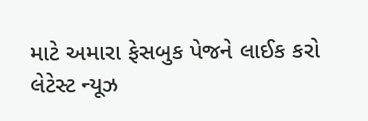માટે અમારા ફેસબુક પેજને લાઈક કરો
લેટેસ્ટ ન્યૂઝ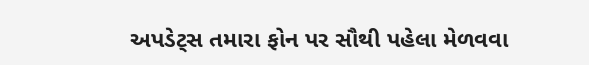અપડેટ્સ તમારા ફોન પર સૌથી પહેલા મેળવવા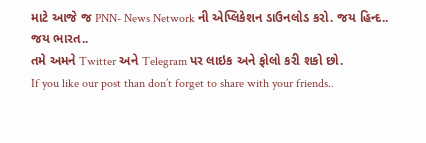માટે આજે જ PNN- News Network ની એપ્લિકેશન ડાઉનલોડ કરો. જય હિન્દ.. જય ભારત..
તમે અમને Twitter અને Telegram પર લાઇક અને ફોલો કરી શકો છો.
If you like our post than don’t forget to share with your friends..